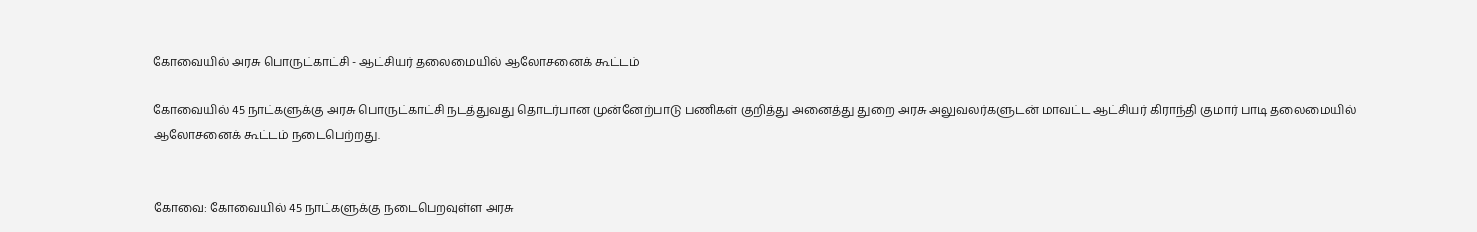கோவையில் அரசு பொருட்காட்சி - ஆட்சியர் தலைமையில் ஆலோசனைக் கூட்டம்

கோவையில் 45 நாட்களுக்கு அரசு பொருட்காட்சி நடத்துவது தொடர்பான முன்னேற்பாடு பணிகள் குறித்து அனைத்து துறை அரசு அலுவலர்களுடன் மாவட்ட ஆட்சியர் கிராந்தி குமார் பாடி தலைமையில் ஆலோசனைக் கூட்டம் நடைபெற்றது.


கோவை: கோவையில் 45 நாட்களுக்கு நடைபெறவுள்ள அரசு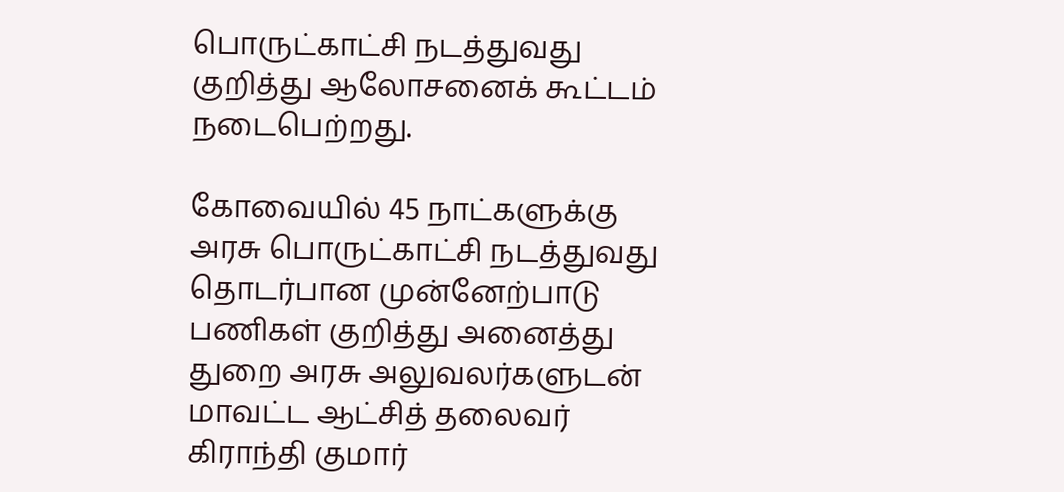பொருட்காட்சி நடத்துவது குறித்து ஆலோசனைக் கூட்டம் நடைபெற்றது.

கோவையில் 45 நாட்களுக்கு அரசு பொருட்காட்சி நடத்துவது தொடர்பான முன்னேற்பாடு பணிகள் குறித்து அனைத்து துறை அரசு அலுவலர்களுடன் மாவட்ட ஆட்சித் தலைவர் கிராந்தி குமார்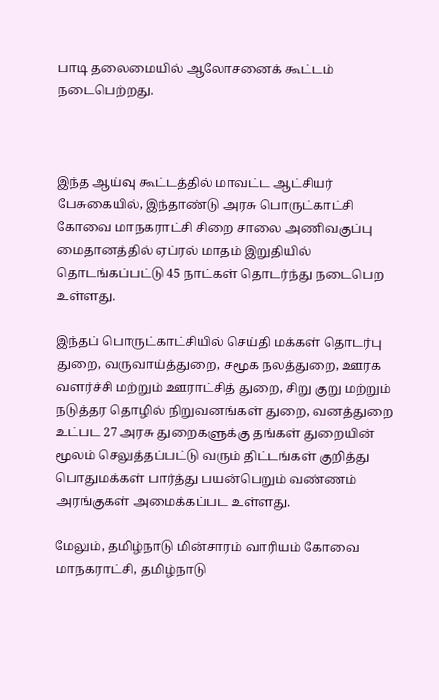பாடி தலைமையில் ஆலோசனைக் கூட்டம் நடைபெற்றது.



இந்த ஆய்வு கூட்டத்தில் மாவட்ட ஆட்சியர் பேசுகையில், இந்தாண்டு அரசு பொருட்காட்சி கோவை மாநகராட்சி சிறை சாலை அணிவகுப்பு மைதானத்தில் ஏப்ரல் மாதம் இறுதியில் தொடங்கப்பட்டு 45 நாட்கள் தொடர்ந்து நடைபெற உள்ளது.

இந்தப் பொருட்காட்சியில் செய்தி மக்கள் தொடர்பு துறை, வருவாய்த்துறை, சமூக நலத்துறை, ஊரக வளர்ச்சி மற்றும் ஊராட்சித் துறை, சிறு குறு மற்றும் நடுத்தர தொழில் நிறுவனங்கள் துறை, வனத்துறை உட்பட 27 அரசு துறைகளுக்கு தங்கள் துறையின் மூலம் செலுத்தப்பட்டு வரும் திட்டங்கள் குறித்து பொதுமக்கள் பார்த்து பயன்பெறும் வண்ணம் அரங்குகள் அமைக்கப்பட உள்ளது.

மேலும், தமிழ்நாடு மின்சாரம் வாரியம் கோவை மாநகராட்சி, தமிழ்நாடு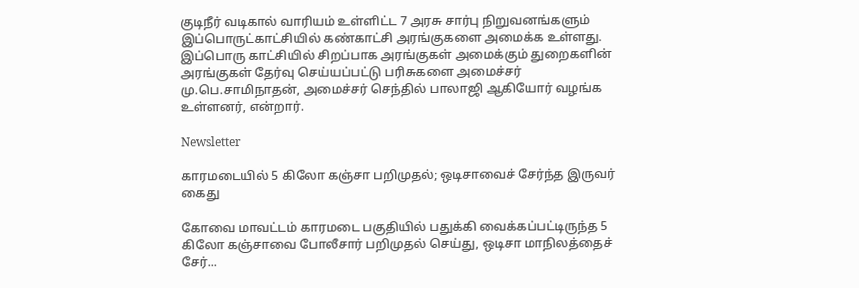குடிநீர் வடிகால் வாரியம் உள்ளிட்ட 7 அரசு சார்பு நிறுவனங்களும் இப்பொருட்காட்சியில் கண்காட்சி அரங்குகளை அமைக்க உள்ளது. இப்பொரு காட்சியில் சிறப்பாக அரங்குகள் அமைக்கும் துறைகளின் அரங்குகள் தேர்வு செய்யப்பட்டு பரிசுகளை அமைச்சர் மு.பெ.சாமிநாதன், அமைச்சர் செந்தில் பாலாஜி ஆகியோர் வழங்க உள்ளனர், என்றார்.

Newsletter

காரமடையில் 5 கிலோ கஞ்சா பறிமுதல்; ஒடிசாவைச் சேர்ந்த இருவர் கைது

கோவை மாவட்டம் காரமடை பகுதியில் பதுக்கி வைக்கப்பட்டிருந்த 5 கிலோ கஞ்சாவை போலீசார் பறிமுதல் செய்து, ஒடிசா மாநிலத்தைச் சேர்...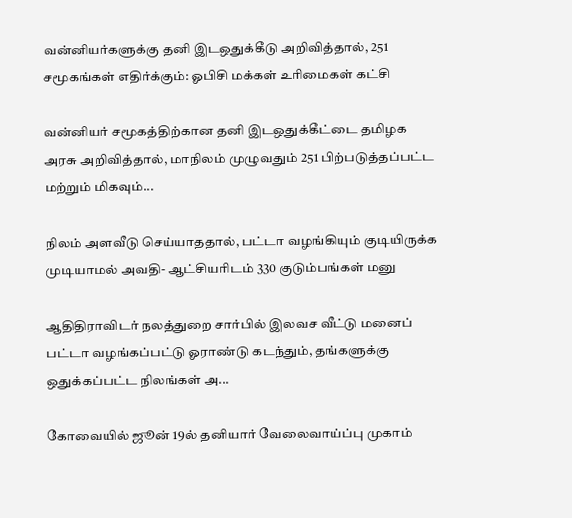வன்னியர்களுக்கு தனி இடஒதுக்கீடு அறிவித்தால், 251 சமூகங்கள் எதிர்க்கும்: ஓபிசி மக்கள் உரிமைகள் கட்சி

வன்னியர் சமூகத்திற்கான தனி இடஒதுக்கீட்டை தமிழக அரசு அறிவித்தால், மாநிலம் முழுவதும் 251 பிற்படுத்தப்பட்ட மற்றும் மிகவும்...

நிலம் அளவீடு செய்யாததால், பட்டா வழங்கியும் குடியிருக்க முடியாமல் அவதி- ஆட்சியரிடம் 330 குடும்பங்கள் மனு

ஆதிதிராவிடர் நலத்துறை சார்பில் இலவச வீட்டு மனைப் பட்டா வழங்கப்பட்டு ஓராண்டு கடந்தும், தங்களுக்கு ஒதுக்கப்பட்ட நிலங்கள் அ...

கோவையில் ஜூன் 19ல் தனியார் வேலைவாய்ப்பு முகாம்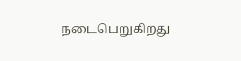நடைபெறுகிறது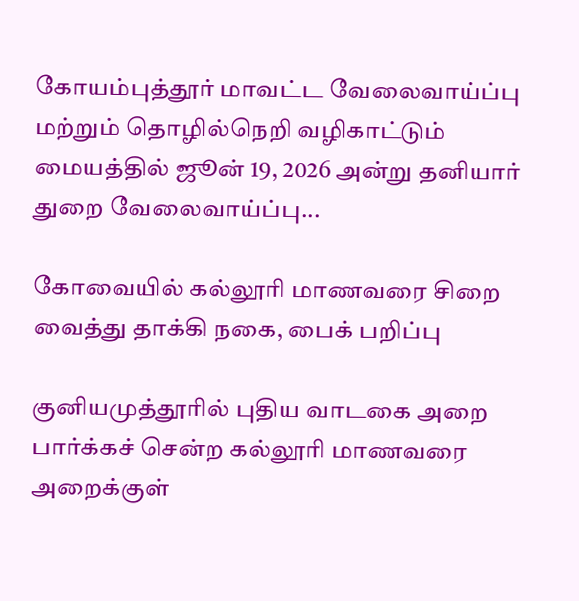கோயம்புத்தூர் மாவட்ட வேலைவாய்ப்பு மற்றும் தொழில்நெறி வழிகாட்டும் மையத்தில் ஜூன் 19, 2026 அன்று தனியார் துறை வேலைவாய்ப்பு...

கோவையில் கல்லூரி மாணவரை சிறை வைத்து தாக்கி நகை, பைக் பறிப்பு

குனியமுத்தூரில் புதிய வாடகை அறை பார்க்கச் சென்ற கல்லூரி மாணவரை அறைக்குள்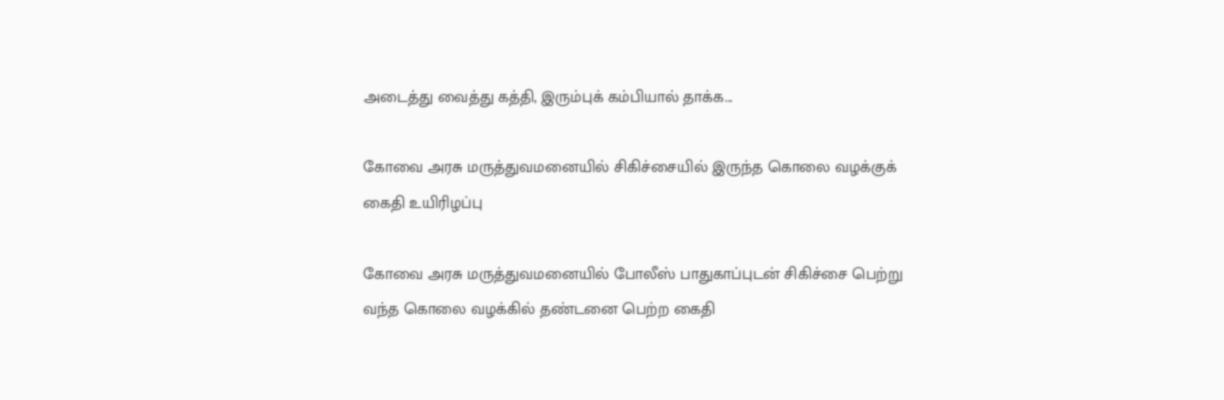அடைத்து வைத்து கத்தி, இரும்புக் கம்பியால் தாக்க...

கோவை அரசு மருத்துவமனையில் சிகிச்சையில் இருந்த கொலை வழக்குக் கைதி உயிரிழப்பு

கோவை அரசு மருத்துவமனையில் போலீஸ் பாதுகாப்புடன் சிகிச்சை பெற்று வந்த கொலை வழக்கில் தண்டனை பெற்ற கைதி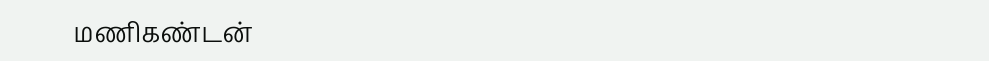மணிகண்டன்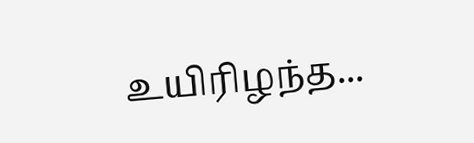உயிரிழந்த...